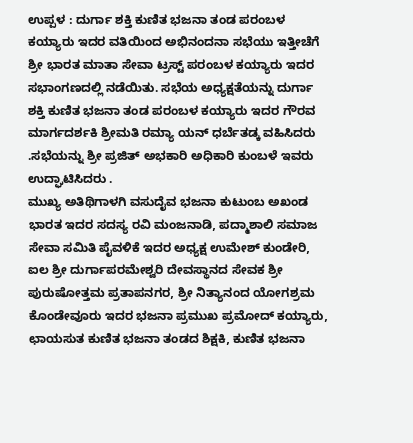ಉಪ್ಪಳ : ದುರ್ಗಾ ಶಕ್ತಿ ಕುಣಿತ ಭಜನಾ ತಂಡ ಪರಂಬಳ ಕಯ್ಯಾರು ಇದರ ವತಿಯಿಂದ ಅಭಿನಂದನಾ ಸಭೆಯು ಇತ್ತೀಚೆಗೆ ಶ್ರೀ ಭಾರತ ಮಾತಾ ಸೇವಾ ಟ್ರಸ್ಟ್ ಪರಂಬಳ ಕಯ್ಯಾರು ಇದರ ಸಭಾಂಗಣದಲ್ಲಿ ನಡೆಯಿತು. ಸಭೆಯ ಅಧ್ಯಕ್ಷತೆಯನ್ನು ದುರ್ಗಾ ಶಕ್ತಿ ಕುಣಿತ ಭಜನಾ ತಂಡ ಪರಂಬಳ ಕಯ್ಯಾರು ಇದರ ಗೌರವ ಮಾರ್ಗದರ್ಶಕಿ ಶ್ರೀಮತಿ ರಮ್ಯಾ ಯನ್ ಧರ್ಬೆತಡ್ಕ ವಹಿಸಿದರು .ಸಭೆಯನ್ನು ಶ್ರೀ ಪ್ರಜಿತ್ ಅಭಕಾರಿ ಅಧಿಕಾರಿ ಕುಂಬಳೆ ಇವರು ಉದ್ಘಾಟಿಸಿದರು .
ಮುಖ್ಯ ಅತಿಥಿಗಾಳಗಿ ವಸುದೈವ ಭಜನಾ ಕುಟುಂಬ ಅಖಂಡ ಭಾರತ ಇದರ ಸದಸ್ಯ ರವಿ ಮಂಜನಾಡಿ, ಪದ್ಮಾಶಾಲಿ ಸಮಾಜ ಸೇವಾ ಸಮಿತಿ ಪೈವಳಿಕೆ ಇದರ ಅಧ್ಯಕ್ಷ ಉಮೇಶ್ ಕುಂಡೇರಿ, ಐಲ ಶ್ರೀ ದುರ್ಗಾಪರಮೇಶ್ವರಿ ದೇವಸ್ಥಾನದ ಸೇವಕ ಶ್ರೀ ಪುರುಷೋತ್ತಮ ಪ್ರತಾಪನಗರ, ಶ್ರೀ ನಿತ್ಯಾನಂದ ಯೋಗಶ್ರಮ ಕೊಂಡೇವೂರು ಇದರ ಭಜನಾ ಪ್ರಮುಖ ಪ್ರಮೋದ್ ಕಯ್ಯಾರು, ಛಾಯಸುತ ಕುಣಿತ ಭಜನಾ ತಂಡದ ಶಿಕ್ಷಕಿ, ಕುಣಿತ ಭಜನಾ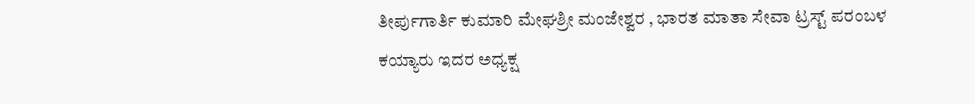ತೀರ್ಪುಗಾರ್ತಿ ಕುಮಾರಿ ಮೇಘಶ್ರೀ ಮಂಜೇಶ್ವರ , ಭಾರತ ಮಾತಾ ಸೇವಾ ಟ್ರಸ್ಟ್ ಪರಂಬಳ ಕಯ್ಯಾರು ಇದರ ಅಧ್ಯಕ್ಷ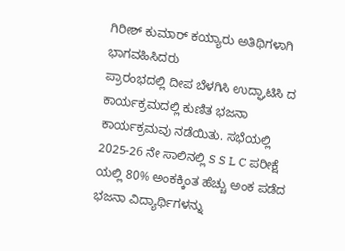ಗಿರೀಶ್ ಕುಮಾರ್ ಕಯ್ಯಾರು ಅತಿಥಿಗಳಾಗಿ ಭಾಗವಹಿಸಿದರು
ಪ್ರಾರಂಭದಲ್ಲಿ ದೀಪ ಬೆಳಗಿಸಿ ಉದ್ಘಾಟಿಸಿ ದ ಕಾರ್ಯಕ್ರಮದಲ್ಲಿ ಕುಣಿತ ಭಜನಾ ಕಾರ್ಯಕ್ರಮವು ನಡೆಯಿತು. ಸಭೆಯಲ್ಲಿ 2025-26 ನೇ ಸಾಲಿನಲ್ಲಿ S S L C ಪರೀಕ್ಷೆ ಯಲ್ಲಿ 80% ಅಂಕಕ್ಕಿಂತ ಹೆಚ್ಚು ಅಂಕ ಪಡೆದ ಭಜನಾ ವಿದ್ಯಾರ್ಥಿಗಳನ್ನು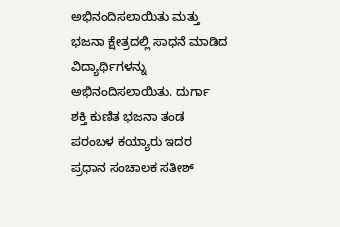ಅಭಿನಂದಿಸಲಾಯಿತು ಮತ್ತು ಭಜನಾ ಕ್ಷೇತ್ರದಲ್ಲಿ ಸಾಧನೆ ಮಾಡಿದ ವಿದ್ಯಾರ್ಥಿಗಳನ್ನು ಅಭಿನಂದಿಸಲಾಯಿತು. ದುರ್ಗಾ ಶಕ್ತಿ ಕುಣಿತ ಭಜನಾ ತಂಡ ಪರಂಬಳ ಕಯ್ಯಾರು ಇದರ ಪ್ರಧಾನ ಸಂಚಾಲಕ ಸತೀಶ್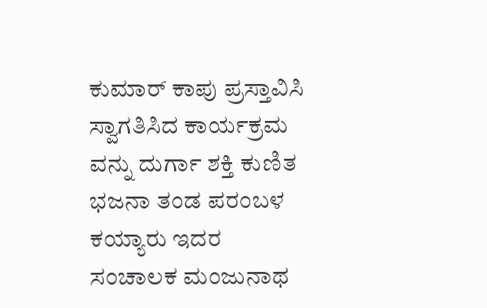ಕುಮಾರ್ ಕಾಪು ಪ್ರಸ್ತಾವಿಸಿ ಸ್ವಾಗತಿಸಿದ ಕಾರ್ಯಕ್ರಮ ವನ್ನು ದುರ್ಗಾ ಶಕ್ತಿ ಕುಣಿತ ಭಜನಾ ತಂಡ ಪರಂಬಳ ಕಯ್ಯಾರು ಇದರ ಸಂಚಾಲಕ ಮಂಜುನಾಥ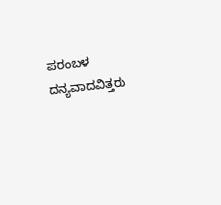ಪರಂಬಳ ದನ್ಯವಾದವಿತ್ತರು